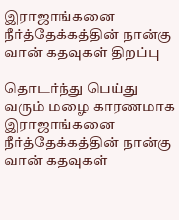இராஜாங்கனை நீர்த்தேக்கத்தின் நான்கு வான் கதவுகள் திறப்பு

தொடர்ந்து பெய்து வரும் மழை காரணமாக இராஜாங்கனை நீர்த்தேக்கத்தின் நான்கு வான் கதவுகள்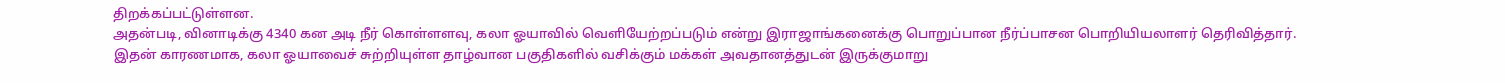திறக்கப்பட்டுள்ளன.
அதன்படி, வினாடிக்கு 4340 கன அடி நீர் கொள்ளளவு, கலா ஓயாவில் வெளியேற்றப்படும் என்று இராஜாங்கனைக்கு பொறுப்பான நீர்ப்பாசன பொறியியலாளர் தெரிவித்தார்.
இதன் காரணமாக, கலா ஓயாவைச் சுற்றியுள்ள தாழ்வான பகுதிகளில் வசிக்கும் மக்கள் அவதானத்துடன் இருக்குமாறு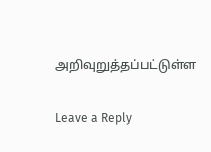அறிவுறுத்தப்பட்டுள்ள

Leave a Reply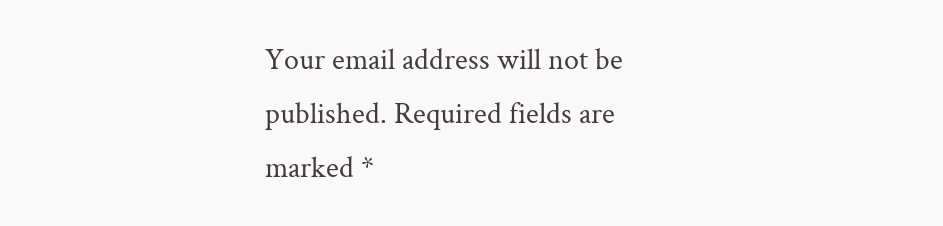Your email address will not be published. Required fields are marked *